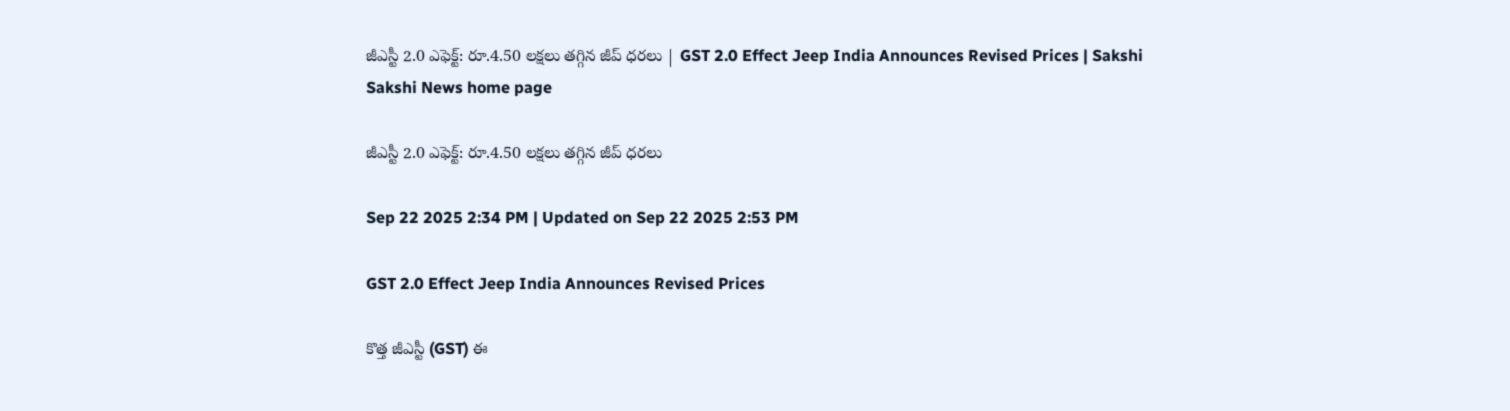జీఎస్టీ 2.0 ఎఫెక్ట్: రూ.4.50 లక్షలు తగ్గిన జీప్ ధరలు | GST 2.0 Effect Jeep India Announces Revised Prices | Sakshi
Sakshi News home page

జీఎస్టీ 2.0 ఎఫెక్ట్: రూ.4.50 లక్షలు తగ్గిన జీప్ ధరలు

Sep 22 2025 2:34 PM | Updated on Sep 22 2025 2:53 PM

GST 2.0 Effect Jeep India Announces Revised Prices

కొత్త జీఎస్టీ (GST) ఈ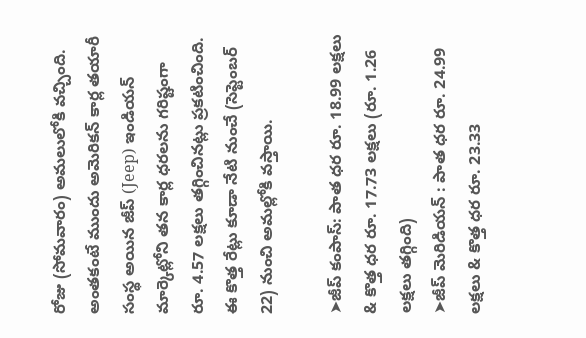రోజు (సోమవారం) అమలులోకి వచ్చింది. అంతకంటే ముందు అమెరికన్ కార్ల తయారీ సంస్థ అయిన జీప్ (Jeep) ఇండియన్ మార్కెట్లోని తన కార్ల ధరలను గరిష్టంగా రూ. 4.57 లక్షలు తగ్గించినట్లు ప్రకటించింది. ఈ కొత్త రేట్లు కూడా నేటి నుంచే (సెప్టెంబర్ 22) నుంచి అమల్లోకి వస్తాయి.

➤జీప్ కంపాస్: పాత ధర రూ. 18.99 లక్షలు & కొత్త ధర రూ. 17.73 లక్షలు (రూ. 1.26 లక్షలు తగ్గింది)
➤జీప్ మెరిడియన్ : పాత ధర రూ. 24.99 లక్షలు & కొత్త ధర రూ. 23.33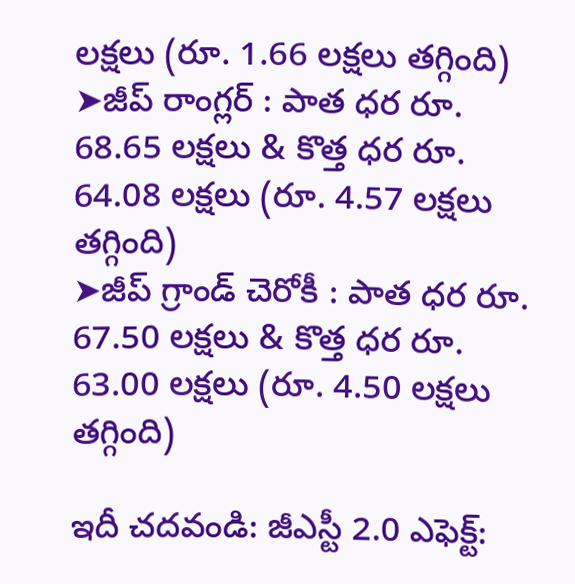లక్షలు (రూ. 1.66 లక్షలు తగ్గింది)
➤జీప్ రాంగ్లర్ : పాత ధర రూ. 68.65 లక్షలు & కొత్త ధర రూ. 64.08 లక్షలు (రూ. 4.57 లక్షలు తగ్గింది)
➤జీప్ గ్రాండ్ చెరోకీ : పాత ధర రూ. 67.50 లక్షలు & కొత్త ధర రూ. 63.00 లక్షలు (రూ. 4.50 లక్షలు తగ్గింది)

ఇదీ చదవండి: జీఎస్టీ 2.0 ఎఫెక్ట్: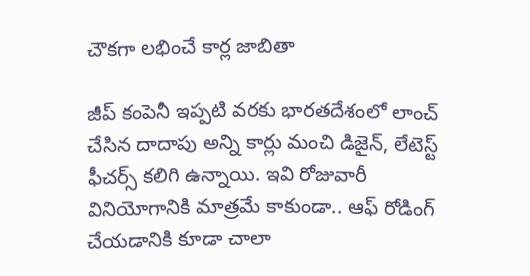చౌకగా లభించే కార్ల జాబితా

జీప్ కంపెనీ ఇప్పటి వరకు భారతదేశంలో లాంచ్ చేసిన దాదాపు అన్ని కార్లు మంచి డిజైన్, లేటెస్ట్ ఫీచర్స్ కలిగి ఉన్నాయి. ఇవి రోజువారీ వినియోగానికి మాత్రమే కాకుండా.. ఆఫ్ రోడింగ్ చేయడానికి కూడా చాలా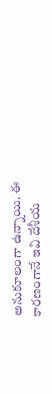అనుకూలంగా ఉన్నాయి. ఈ కారణంగానే ఇవి దేశీయ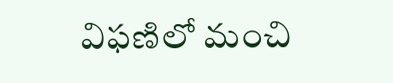విఫణిలో మంచి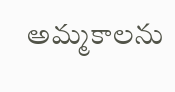అమ్మకాలను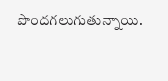పొందగలుగుతున్నాయి.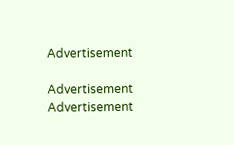Advertisement

Advertisement
Advertisement